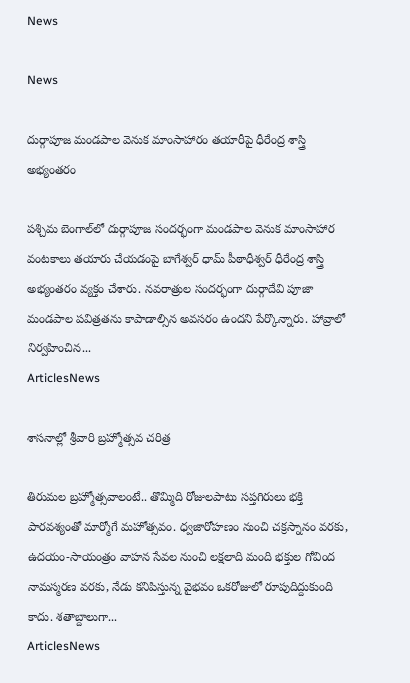News

News

దుర్గాపూజ మండపాల వెనుక మాంసాహారం తయారీపై ధీరేంద్ర శాస్త్రి అభ్యంతరం

పశ్చిమ బెంగాల్‌లో దుర్గాపూజ సందర్భంగా మండపాల వెనుక మాంసాహార వంటకాలు తయారు చేయడంపై బాగేశ్వర్‌ ధామ్‌ పీఠాధీశ్వర్‌ ధీరేంద్ర శాస్త్రి అభ్యంతరం వ్యక్తం చేశారు. నవరాత్రుల సందర్భంగా దుర్గాదేవి పూజా మండపాల పవిత్రతను కాపాడాల్సిన అవసరం ఉందని పేర్కొన్నారు. హావ్రాలో నిర్వహించిన...
ArticlesNews

శాసనాల్లో శ్రీవారి బ్రహ్మోత్సవ చరిత్ర

తిరుమల బ్రహ్మోత్సవాలంటే.. తొమ్మిది రోజులపాటు సప్తగిరులు భక్తి పారవశ్యంతో మార్మోగే మహోత్సవం. ధ్వజారోహణం నుంచి చక్రస్నానం వరకు, ఉదయం-సాయంత్రం వాహన సేవల నుంచి లక్షలాది మంది భక్తుల గోవింద నామస్మరణ వరకు, నేడు కనిపిస్తున్న వైభవం ఒకరోజులో రూపుదిద్దుకుంది కాదు. శతాబ్దాలుగా...
ArticlesNews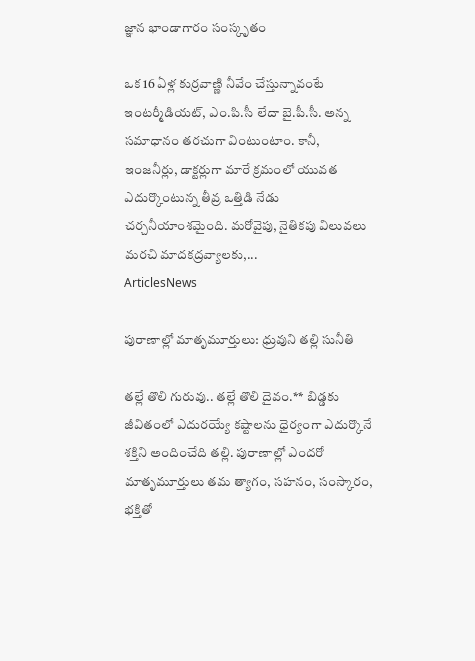జ్ఞాన భాండాగారం సంస్కృతం

ఒక 16 ఏళ్ల కుర్రవాణ్ణి నీవేం చేస్తున్నావంటే ఇంటర్మీడియట్‌, ఎం.పి.సీ లేదా బై.పీ.సీ. అన్న సమాధానం తరచుగా వింటుంటాం. కానీ, ఇంజనీర్లు, డాక్టర్లుగా మారే క్రమంలో యువత ఎదుర్కొంటున్న తీవ్ర ఒత్తిడి నేడు చర్చనీయాంశమైంది. మరోవైపు, నైతికపు విలువలు మరచి మాదకద్రవ్యాలకు,...
ArticlesNews

పురాణాల్లో మాతృమూర్తులు: ధ్రువుని తల్లి సునీతి

తల్లే తొలి గురువు.. తల్లే తొలి దైవం.** బిడ్డకు జీవితంలో ఎదురయ్యే కష్టాలను ధైర్యంగా ఎదుర్కొనే శక్తిని అందించేది తల్లి. పురాణాల్లో ఎందరో మాతృమూర్తులు తమ త్యాగం, సహనం, సంస్కారం, భక్తితో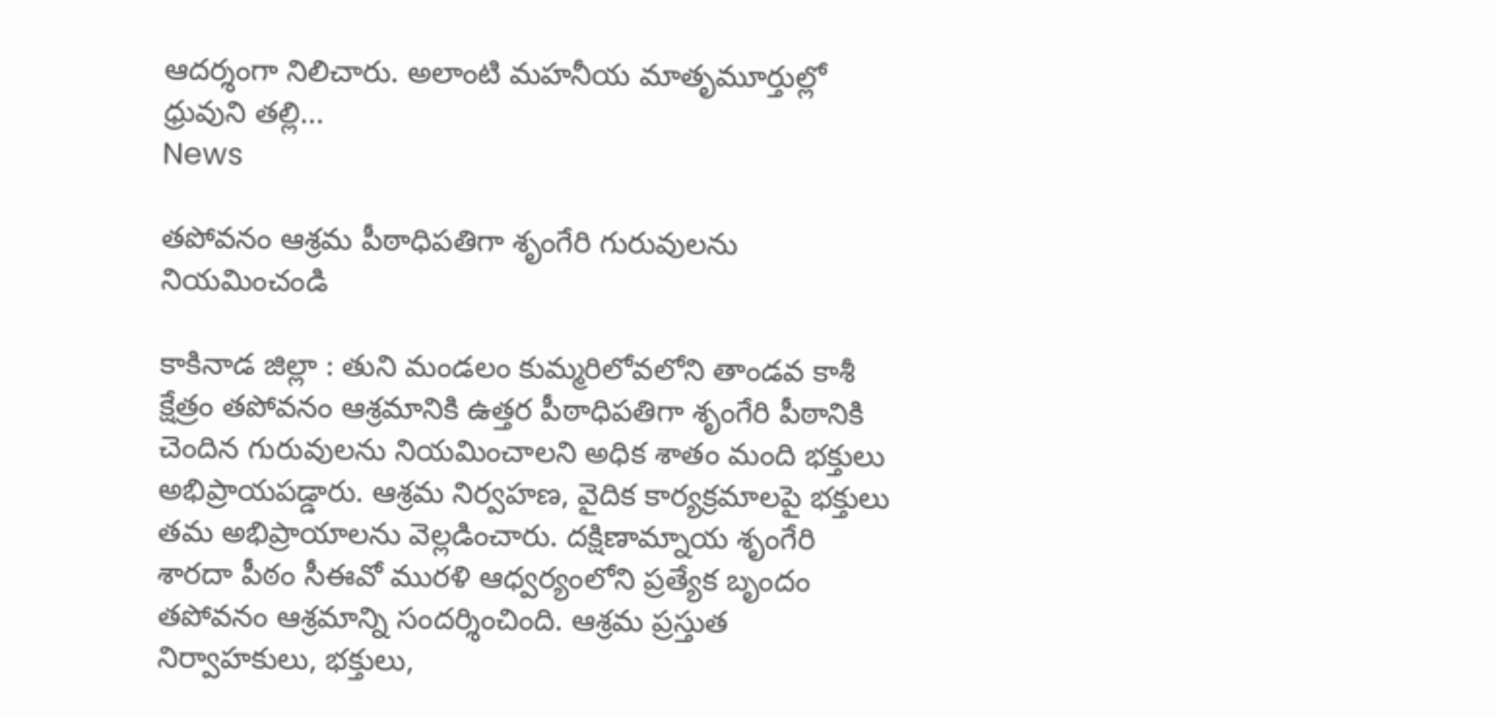ఆదర్శంగా నిలిచారు. అలాంటి మహనీయ మాతృమూర్తుల్లో ధ్రువుని తల్లి...
News

తపోవనం ఆశ్రమ పీఠాధిపతిగా శృంగేరి గురువులను నియమించండి

కాకినాడ జిల్లా : తుని మండలం కుమ్మరిలోవలోని తాండవ కాశీ క్షేత్రం తపోవనం ఆశ్రమానికి ఉత్తర పీఠాధిపతిగా శృంగేరి పీఠానికి చెందిన గురువులను నియమించాలని అధిక శాతం మంది భక్తులు అభిప్రాయపడ్డారు. ఆశ్రమ నిర్వహణ, వైదిక కార్యక్రమాలపై భక్తులు తమ అభిప్రాయాలను వెల్లడించారు. దక్షిణామ్నాయ శృంగేరి శారదా పీఠం సీఈవో మురళి ఆధ్వర్యంలోని ప్రత్యేక బృందం తపోవనం ఆశ్రమాన్ని సందర్శించింది. ఆశ్రమ ప్రస్తుత నిర్వాహకులు, భక్తులు,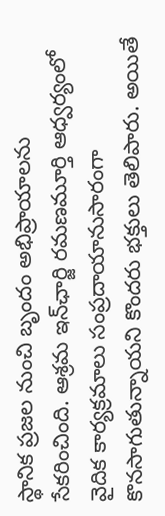స్థానిక ప్రజల నుంచి బృందం అభిప్రాయాలను సేకరించింది. ఆశ్రమ ఇన్‌ఛార్జి రమణమూర్తి ఆధ్వర్యంలో వైదిక కార్యక్రమాలు సంప్రదాయానుసారంగా కొనసాగుతున్నాయని కొందరు భక్తులు తెలిపారు. అయితే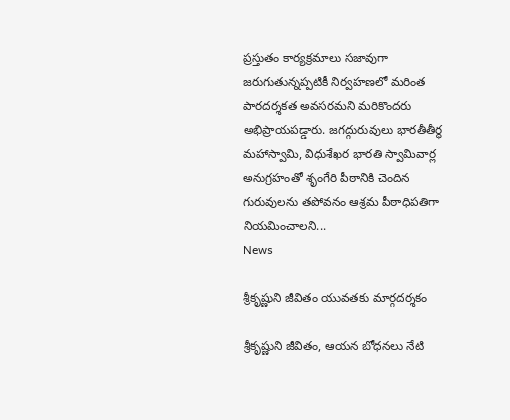ప్రస్తుతం కార్యక్రమాలు సజావుగా జరుగుతున్నప్పటికీ నిర్వహణలో మరింత పారదర్శకత అవసరమని మరికొందరు అభిప్రాయపడ్డారు. జగద్గురువులు భారతీతీర్థ మహాస్వామి, విధుశేఖర భారతి స్వామివార్ల అనుగ్రహంతో శృంగేరి పీఠానికి చెందిన గురువులను తపోవనం ఆశ్రమ పీఠాధిపతిగా నియమించాలని...
News

శ్రీకృష్ణుని జీవితం యువతకు మార్గదర్శకం

శ్రీకృష్ణుని జీవితం, ఆయన బోధనలు నేటి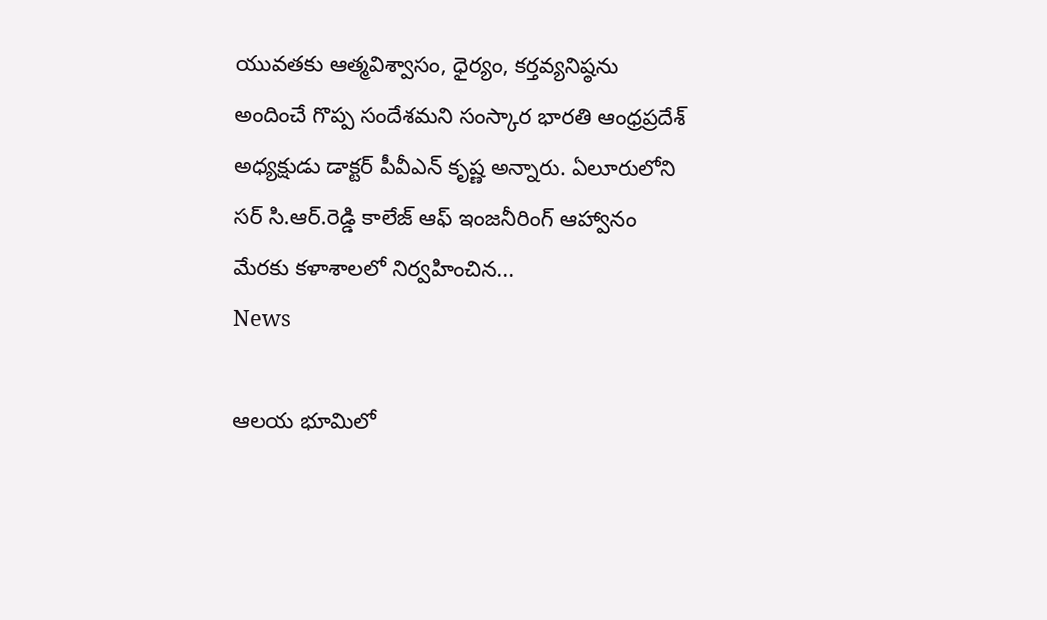యువతకు ఆత్మవిశ్వాసం, ధైర్యం, కర్తవ్యనిష్ఠను అందించే గొప్ప సందేశమని సంస్కార భారతి ఆంధ్రప్రదేశ్ అధ్యక్షుడు డాక్టర్ పీవీఎన్ కృష్ణ అన్నారు. ఏలూరులోని సర్ సి.ఆర్.రెడ్డి కాలేజ్ ఆఫ్ ఇంజనీరింగ్ ఆహ్వానం మేరకు కళాశాలలో నిర్వహించిన...
News

ఆలయ భూమిలో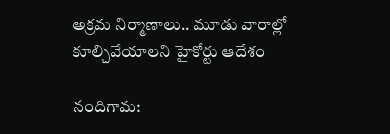అక్రమ నిర్మాణాలు.. మూడు వారాల్లో కూల్చివేయాలని హైకోర్టు ఆదేశం

నందిగామ: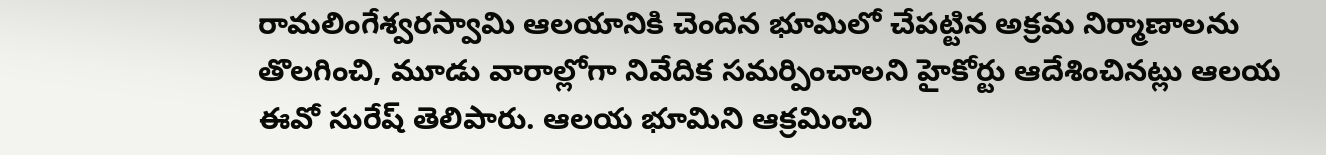రామలింగేశ్వరస్వామి ఆలయానికి చెందిన భూమిలో చేపట్టిన అక్రమ నిర్మాణాలను తొలగించి, మూడు వారాల్లోగా నివేదిక సమర్పించాలని హైకోర్టు ఆదేశించినట్లు ఆలయ ఈవో సురేష్ తెలిపారు. ఆలయ భూమిని ఆక్రమించి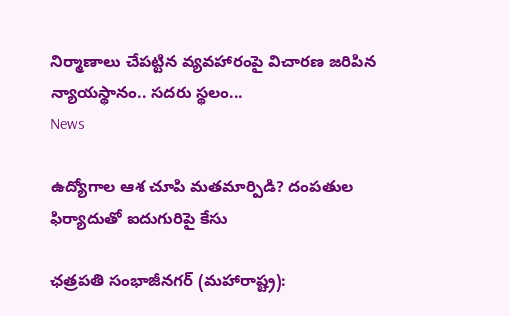నిర్మాణాలు చేపట్టిన వ్యవహారంపై విచారణ జరిపిన న్యాయస్థానం.. సదరు స్థలం...
News

ఉద్యోగాల ఆశ చూపి మతమార్పిడి? దంపతుల ఫిర్యాదుతో ఐదుగురిపై కేసు

ఛత్రపతి సంభాజీనగర్‌ (మహారాష్ట్ర):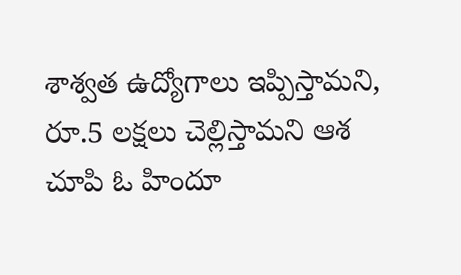శాశ్వత ఉద్యోగాలు ఇప్పిస్తామని, రూ.5 లక్షలు చెల్లిస్తామని ఆశ చూపి ఓ హిందూ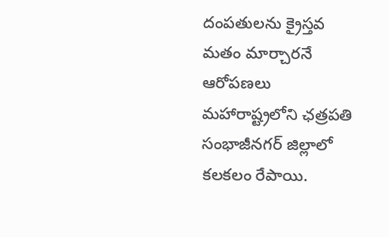దంపతులను క్రైస్తవ మతం మార్చారనే ఆరోపణలు మహారాష్ట్రలోని ఛత్రపతి సంభాజీనగర్‌ జిల్లాలో కలకలం రేపాయి.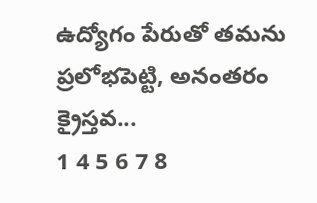ఉద్యోగం పేరుతో తమను ప్రలోభపెట్టి, అనంతరం క్రైస్తవ...
1 4 5 6 7 8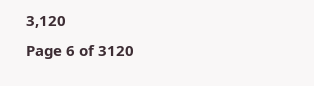3,120
Page 6 of 3120